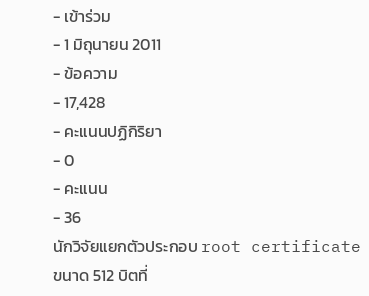- เข้าร่วม
- 1 มิถุนายน 2011
- ข้อความ
- 17,428
- คะแนนปฏิกิริยา
- 0
- คะแนน
- 36
นักวิจัยแยกตัวประกอบ root certificate ขนาด 512 บิตที่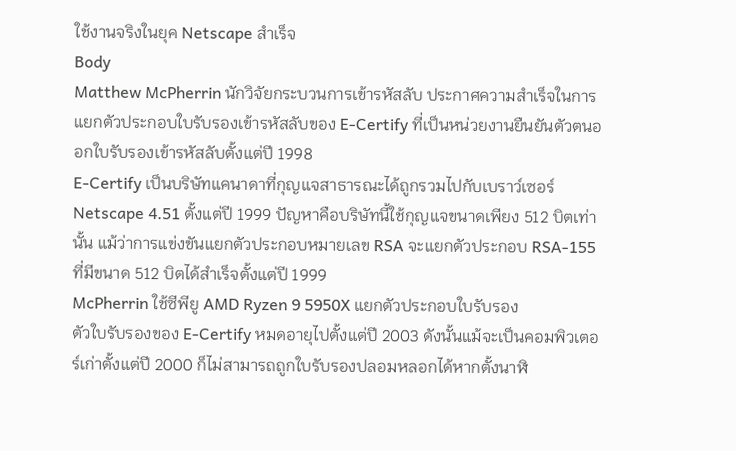ใช้งานจริงในยุค Netscape สำเร็จ
Body
Matthew McPherrin นักวิจัยกระบวนการเข้ารหัสลับ ประกาศความสำเร็จในการแยกตัวประกอบใบรับรองเข้ารหัสลับของ E-Certify ที่เป็นหน่วยงานยืนยันตัวตนออกใบรับรองเข้ารหัสลับตั้งแต่ปี 1998
E-Certify เป็นบริษัทแคนาดาที่กุญแจสาธารณะได้ถูกรวมไปกับเบราว์เซอร์ Netscape 4.51 ตั้งแต่ปี 1999 ปัญหาคือบริษัทนี้ใช้กุญแจขนาดเพียง 512 บิตเท่านั้น แม้ว่าการแข่งขันแยกตัวประกอบหมายเลข RSA จะแยกตัวประกอบ RSA-155 ที่มีขนาด 512 บิตได้สำเร็จตั้งแต่ปี 1999
McPherrin ใช้ซีพียู AMD Ryzen 9 5950X แยกตัวประกอบใบรับรอง
ตัวใบรับรองของ E-Certify หมดอายุไปตั้งแต่ปี 2003 ดังนั้นแม้จะเป็นคอมพิวเตอร์เก่าตั้งแต่ปี 2000 ก็ไม่สามารถถูกใบรับรองปลอมหลอกได้หากตั้งนาฬิ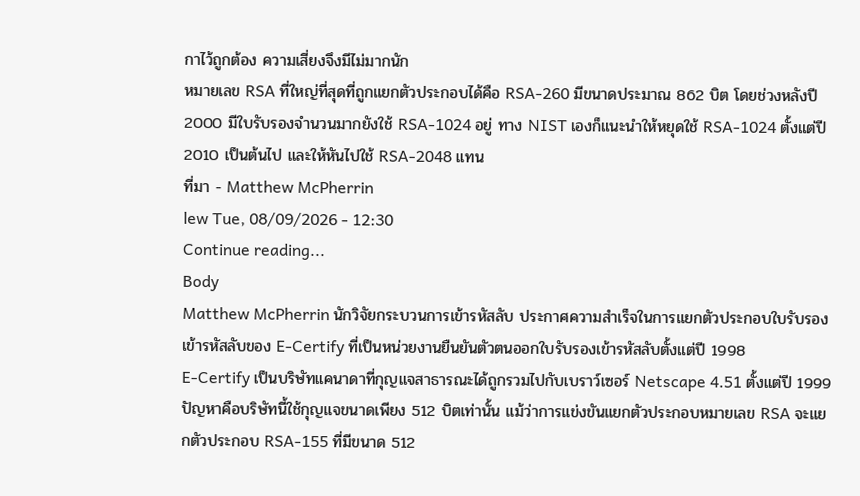กาไว้ถูกต้อง ความเสี่ยงจึงมีไม่มากนัก
หมายเลข RSA ที่ใหญ่ที่สุดที่ถูกแยกตัวประกอบได้คือ RSA-260 มีขนาดประมาณ 862 บิต โดยช่วงหลังปี 2000 มีใบรับรองจำนวนมากยังใช้ RSA-1024 อยู่ ทาง NIST เองก็แนะนำให้หยุดใช้ RSA-1024 ตั้งแต่ปี 2010 เป็นต้นไป และให้หันไปใช้ RSA-2048 แทน
ที่มา - Matthew McPherrin
lew Tue, 08/09/2026 - 12:30
Continue reading...
Body
Matthew McPherrin นักวิจัยกระบวนการเข้ารหัสลับ ประกาศความสำเร็จในการแยกตัวประกอบใบรับรองเข้ารหัสลับของ E-Certify ที่เป็นหน่วยงานยืนยันตัวตนออกใบรับรองเข้ารหัสลับตั้งแต่ปี 1998
E-Certify เป็นบริษัทแคนาดาที่กุญแจสาธารณะได้ถูกรวมไปกับเบราว์เซอร์ Netscape 4.51 ตั้งแต่ปี 1999 ปัญหาคือบริษัทนี้ใช้กุญแจขนาดเพียง 512 บิตเท่านั้น แม้ว่าการแข่งขันแยกตัวประกอบหมายเลข RSA จะแยกตัวประกอบ RSA-155 ที่มีขนาด 512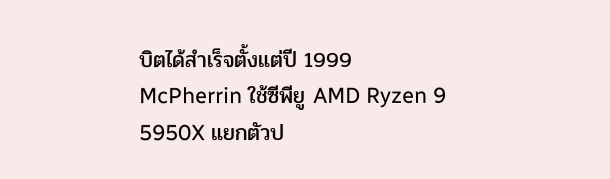บิตได้สำเร็จตั้งแต่ปี 1999
McPherrin ใช้ซีพียู AMD Ryzen 9 5950X แยกตัวป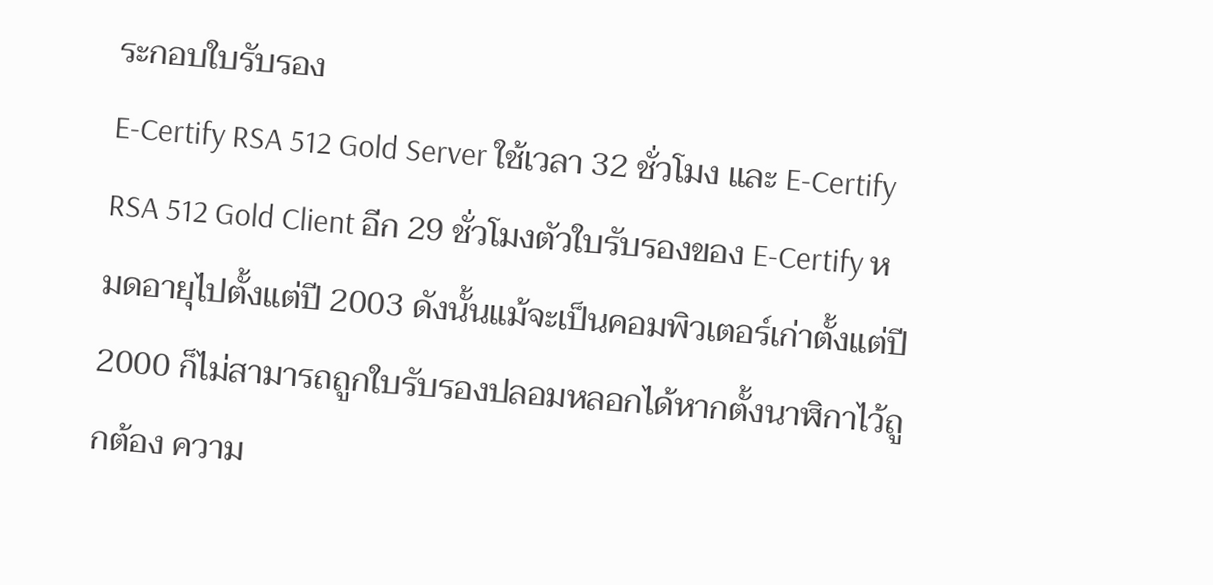ระกอบใบรับรอง
E-Certify RSA 512 Gold Server ใช้เวลา 32 ชั่วโมง และ E-Certify RSA 512 Gold Client อีก 29 ชั่วโมงตัวใบรับรองของ E-Certify หมดอายุไปตั้งแต่ปี 2003 ดังนั้นแม้จะเป็นคอมพิวเตอร์เก่าตั้งแต่ปี 2000 ก็ไม่สามารถถูกใบรับรองปลอมหลอกได้หากตั้งนาฬิกาไว้ถูกต้อง ความ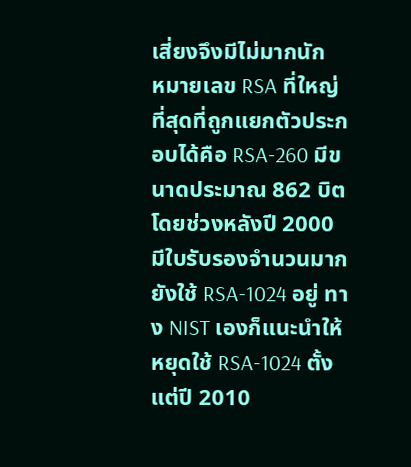เสี่ยงจึงมีไม่มากนัก
หมายเลข RSA ที่ใหญ่ที่สุดที่ถูกแยกตัวประกอบได้คือ RSA-260 มีขนาดประมาณ 862 บิต โดยช่วงหลังปี 2000 มีใบรับรองจำนวนมากยังใช้ RSA-1024 อยู่ ทาง NIST เองก็แนะนำให้หยุดใช้ RSA-1024 ตั้งแต่ปี 2010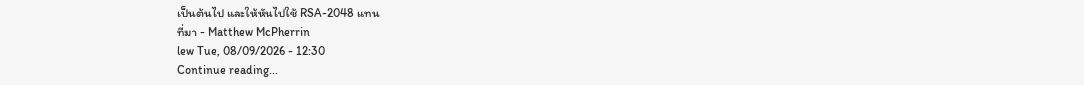เป็นต้นไป และให้หันไปใช้ RSA-2048 แทน
ที่มา - Matthew McPherrin
lew Tue, 08/09/2026 - 12:30
Continue reading...